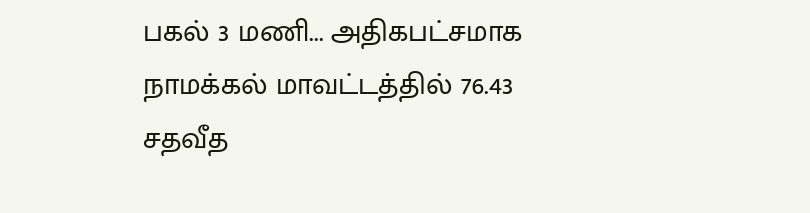பகல் 3 மணி... அதிகபட்சமாக நாமக்கல் மாவட்டத்தில் 76.43 சதவீத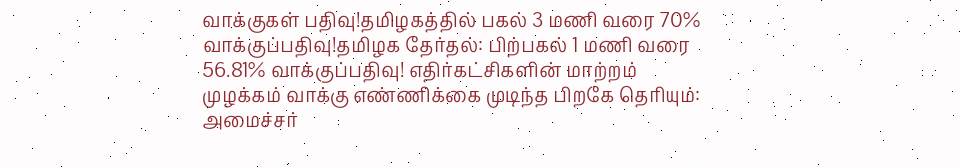வாக்குகள் பதிவு!தமிழகத்தில் பகல் 3 மணி வரை 70% வாக்குப்பதிவு!தமிழக தேர்தல்: பிற்பகல் 1 மணி வரை 56.81% வாக்குப்பதிவு! எதிர்கட்சிகளின் மாற்றம் முழக்கம் வாக்கு எண்ணிக்கை முடிந்த பிறகே தெரியும்: அமைச்சர்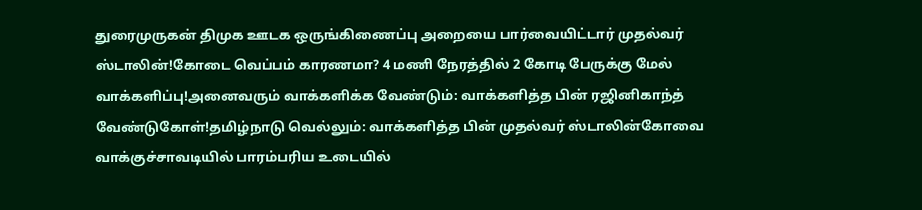துரைமுருகன் திமுக ஊடக ஒருங்கிணைப்பு அறையை பார்வையிட்டார் முதல்வர் ஸ்டாலின்!கோடை வெப்பம் காரணமா? 4 மணி நேரத்தில் 2 கோடி பேருக்கு மேல் வாக்களிப்பு!அனைவரும் வாக்களிக்க வேண்டும்: வாக்களித்த பின் ரஜினிகாந்த் வேண்டுகோள்!தமிழ்நாடு வெல்லும்: வாக்களித்த பின் முதல்வர் ஸ்டாலின்கோவை வாக்குச்சாவடியில் பாரம்பரிய உடையில்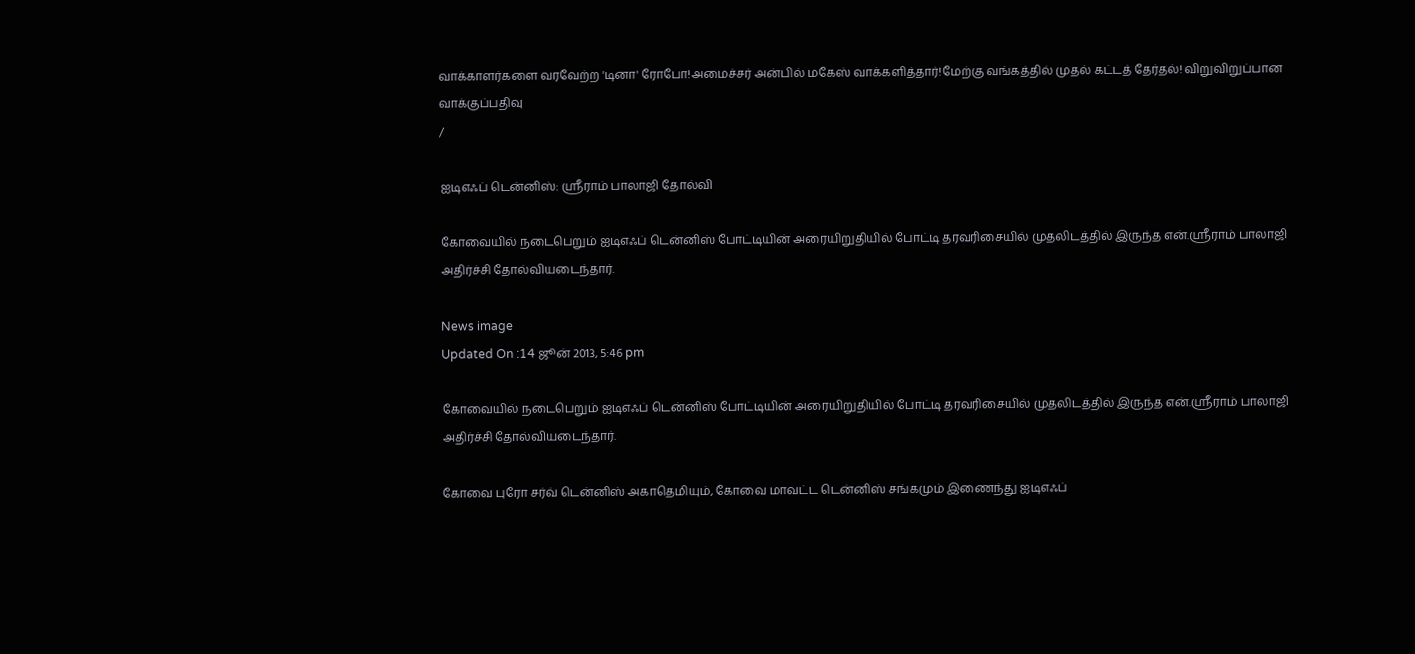வாக்காளர்களை வரவேற்ற 'டினா' ரோபோ!அமைச்சர் அன்பில் மகேஸ் வாக்களித்தார்!மேற்கு வங்கத்தில் முதல் கட்டத் தேர்தல்! விறுவிறுப்பான வாக்குப்பதிவு
/

ஐடிஎஃப் டென்னிஸ்: ஸ்ரீராம் பாலாஜி தோல்வி

கோவையில் நடைபெறும் ஐடிஎஃப் டென்னிஸ் போட்டியின் அரையிறுதியில் போட்டி தரவரிசையில் முதலிடத்தில் இருந்த என்.ஸ்ரீராம் பாலாஜி அதிர்ச்சி தோல்வியடைந்தார்.

News image
Updated On :14 ஜூன் 2013, 5:46 pm

கோவையில் நடைபெறும் ஐடிஎஃப் டென்னிஸ் போட்டியின் அரையிறுதியில் போட்டி தரவரிசையில் முதலிடத்தில் இருந்த என்.ஸ்ரீராம் பாலாஜி அதிர்ச்சி தோல்வியடைந்தார்.

கோவை புரோ சர்வ் டென்னிஸ் அகாதெமியும், கோவை மாவட்ட டென்னிஸ் சங்கமும் இணைந்து ஐடிஎஃப்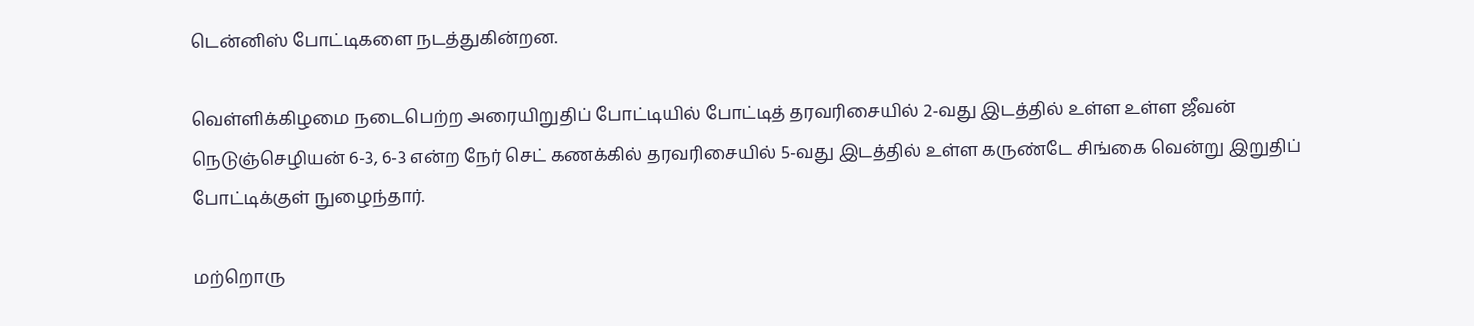டென்னிஸ் போட்டிகளை நடத்துகின்றன.

வெள்ளிக்கிழமை நடைபெற்ற அரையிறுதிப் போட்டியில் போட்டித் தரவரிசையில் 2-வது இடத்தில் உள்ள உள்ள ஜீவன் நெடுஞ்செழியன் 6-3, 6-3 என்ற நேர் செட் கணக்கில் தரவரிசையில் 5-வது இடத்தில் உள்ள கருண்டே சிங்கை வென்று இறுதிப் போட்டிக்குள் நுழைந்தார்.

மற்றொரு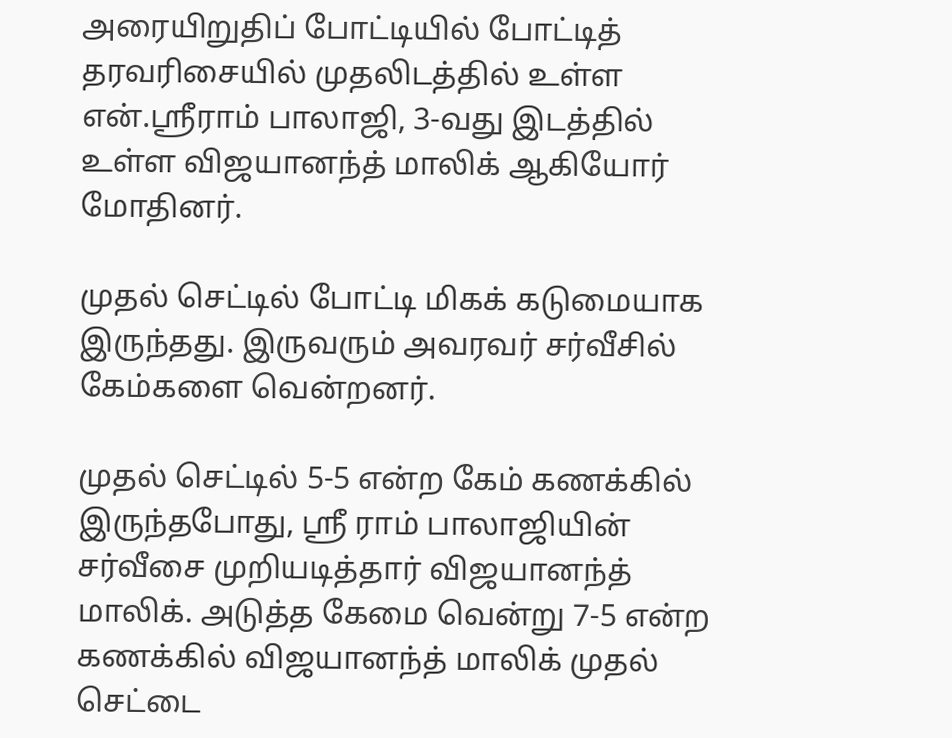அரையிறுதிப் போட்டியில் போட்டித் தரவரிசையில் முதலிடத்தில் உள்ள என்.ஸ்ரீராம் பாலாஜி, 3-வது இடத்தில் உள்ள விஜயானந்த் மாலிக் ஆகியோர் மோதினர்.

முதல் செட்டில் போட்டி மிகக் கடுமையாக இருந்தது. இருவரும் அவரவர் சர்வீசில் கேம்களை வென்றனர்.

முதல் செட்டில் 5-5 என்ற கேம் கணக்கில் இருந்தபோது, ஸ்ரீ ராம் பாலாஜியின் சர்வீசை முறியடித்தார் விஜயானந்த் மாலிக். அடுத்த கேமை வென்று 7-5 என்ற கணக்கில் விஜயானந்த் மாலிக் முதல் செட்டை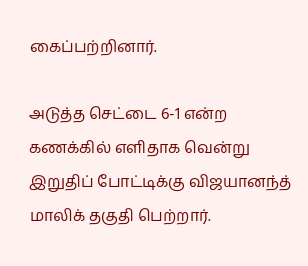கைப்பற்றினார்.

அடுத்த செட்டை 6-1 என்ற கணக்கில் எளிதாக வென்று இறுதிப் போட்டிக்கு விஜயானந்த் மாலிக் தகுதி பெற்றார்.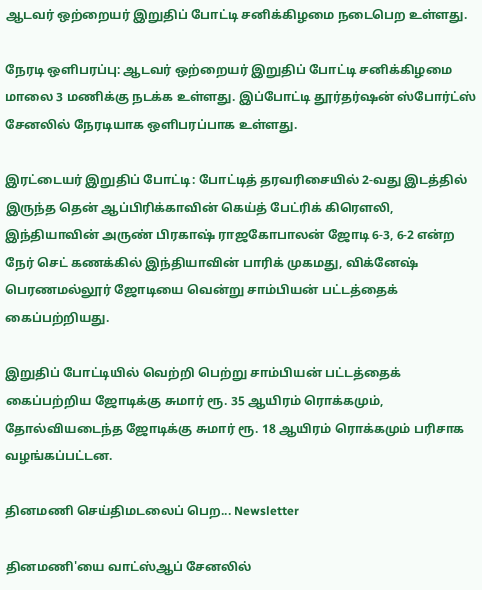ஆடவர் ஒற்றையர் இறுதிப் போட்டி சனிக்கிழமை நடைபெற உள்ளது.

நேரடி ஒளிபரப்பு: ஆடவர் ஒற்றையர் இறுதிப் போட்டி சனிக்கிழமை மாலை 3 மணிக்கு நடக்க உள்ளது. இப்போட்டி தூர்தர்ஷன் ஸ்போர்ட்ஸ் சேனலில் நேரடியாக ஒளிபரப்பாக உள்ளது.

இரட்டையர் இறுதிப் போட்டி: போட்டித் தரவரிசையில் 2-வது இடத்தில் இருந்த தென் ஆப்பிரிக்காவின் கெய்த் பேட்ரிக் கிரெளலி, இந்தியாவின் அருண் பிரகாஷ் ராஜகோபாலன் ஜோடி 6-3, 6-2 என்ற நேர் செட் கணக்கில் இந்தியாவின் பாரிக் முகமது, விக்னேஷ் பெரணமல்லூர் ஜோடியை வென்று சாம்பியன் பட்டத்தைக் கைப்பற்றியது.

இறுதிப் போட்டியில் வெற்றி பெற்று சாம்பியன் பட்டத்தைக் கைப்பற்றிய ஜோடிக்கு சுமார் ரூ. 35 ஆயிரம் ரொக்கமும், தோல்வியடைந்த ஜோடிக்கு சுமார் ரூ. 18 ஆயிரம் ரொக்கமும் பரிசாக வழங்கப்பட்டன.

தினமணி செய்திமடலைப் பெற... Newsletter

தினமணி'யை வாட்ஸ்ஆப் சேனலில்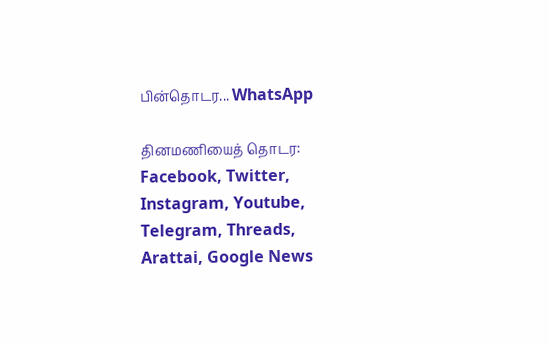பின்தொடர... WhatsApp

தினமணியைத் தொடர: Facebook, Twitter, Instagram, Youtube, Telegram, Threads, Arattai, Google News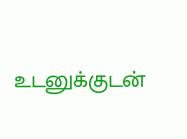உடனுக்குடன்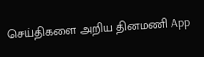செய்திகளை அறிய தினமணி App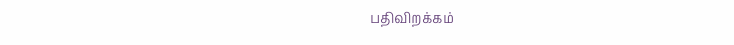பதிவிறக்கம்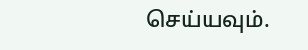செய்யவும்.